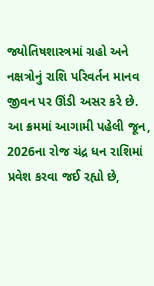જ્યોતિષશાસ્ત્રમાં ગ્રહો અને નક્ષત્રોનું રાશિ પરિવર્તન માનવ જીવન પર ઊંડી અસર કરે છે. આ ક્રમમાં આગામી પહેલી જૂન, 2026ના રોજ ચંદ્ર ધન રાશિમાં પ્રવેશ કરવા જઈ રહ્યો છે,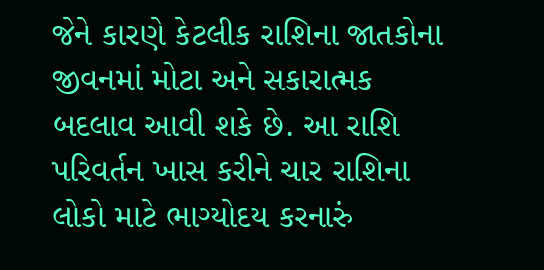જેને કારણે કેટલીક રાશિના જાતકોના જીવનમાં મોટા અને સકારાત્મક બદલાવ આવી શકે છે. આ રાશિ પરિવર્તન ખાસ કરીને ચાર રાશિના લોકો માટે ભાગ્યોદય કરનારું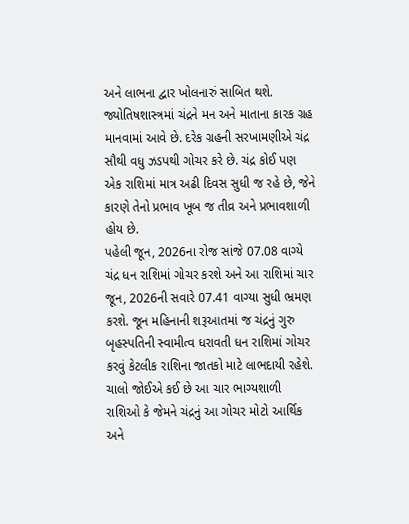અને લાભના દ્વાર ખોલનારું સાબિત થશે.
જ્યોતિષશાસ્ત્રમાં ચંદ્રને મન અને માતાના કારક ગ્રહ માનવામાં આવે છે. દરેક ગ્રહની સરખામણીએ ચંદ્ર સૌથી વધુ ઝડપથી ગોચર કરે છે. ચંદ્ર કોઈ પણ એક રાશિમાં માત્ર અઢી દિવસ સુધી જ રહે છે, જેને કારણે તેનો પ્રભાવ ખૂબ જ તીવ્ર અને પ્રભાવશાળી હોય છે.
પહેલી જૂન, 2026ના રોજ સાંજે 07.08 વાગ્યે ચંદ્ર ધન રાશિમાં ગોચર કરશે અને આ રાશિમાં ચાર જૂન, 2026ની સવારે 07.41 વાગ્યા સુધી ભ્રમણ કરશે. જૂન મહિનાની શરૂઆતમાં જ ચંદ્રનું ગુરુ બૃહસ્પતિની સ્વામીત્વ ધરાવતી ધન રાશિમાં ગોચર કરવું કેટલીક રાશિના જાતકો માટે લાભદાયી રહેશે. ચાલો જોઈએ કઈ છે આ ચાર ભાગ્યશાળી રાશિઓ કે જેમને ચંદ્રનું આ ગોચર મોટો આર્થિક અને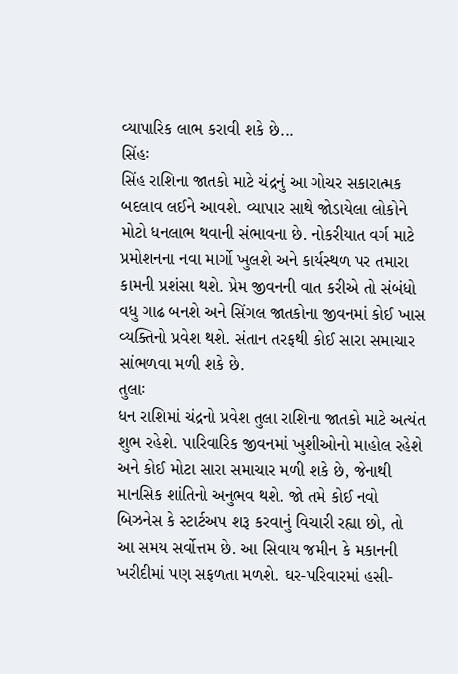વ્યાપારિક લાભ કરાવી શકે છે...
સિંહઃ
સિંહ રાશિના જાતકો માટે ચંદ્રનું આ ગોચર સકારાત્મક બદલાવ લઈને આવશે. વ્યાપાર સાથે જોડાયેલા લોકોને મોટો ધનલાભ થવાની સંભાવના છે. નોકરીયાત વર્ગ માટે પ્રમોશનના નવા માર્ગો ખુલશે અને કાર્યસ્થળ પર તમારા કામની પ્રશંસા થશે. પ્રેમ જીવનની વાત કરીએ તો સંબંધો વધુ ગાઢ બનશે અને સિંગલ જાતકોના જીવનમાં કોઈ ખાસ વ્યક્તિનો પ્રવેશ થશે. સંતાન તરફથી કોઈ સારા સમાચાર સાંભળવા મળી શકે છે.
તુલાઃ
ધન રાશિમાં ચંદ્રનો પ્રવેશ તુલા રાશિના જાતકો માટે અત્યંત શુભ રહેશે. પારિવારિક જીવનમાં ખુશીઓનો માહોલ રહેશે અને કોઈ મોટા સારા સમાચાર મળી શકે છે, જેનાથી માનસિક શાંતિનો અનુભવ થશે. જો તમે કોઈ નવો બિઝનેસ કે સ્ટાર્ટઅપ શરૂ કરવાનું વિચારી રહ્યા છો, તો આ સમય સર્વોત્તમ છે. આ સિવાય જમીન કે મકાનની ખરીદીમાં પણ સફળતા મળશે. ઘર-પરિવારમાં હસી-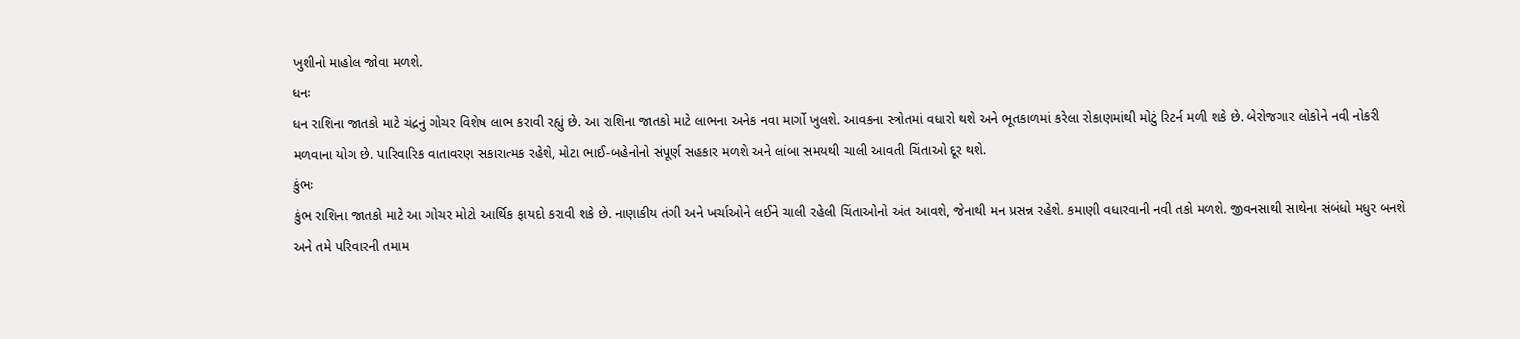ખુશીનો માહોલ જોવા મળશે.
ધનઃ
ધન રાશિના જાતકો માટે ચંદ્રનું ગોચર વિશેષ લાભ કરાવી રહ્યું છે. આ રાશિના જાતકો માટે લાભના અનેક નવા માર્ગો ખુલશે. આવકના સ્ત્રોતમાં વધારો થશે અને ભૂતકાળમાં કરેલા રોકાણમાંથી મોટું રિટર્ન મળી શકે છે. બેરોજગાર લોકોને નવી નોકરી મળવાના યોગ છે. પારિવારિક વાતાવરણ સકારાત્મક રહેશે, મોટા ભાઈ-બહેનોનો સંપૂર્ણ સહકાર મળશે અને લાંબા સમયથી ચાલી આવતી ચિંતાઓ દૂર થશે.
કુંભઃ
કુંભ રાશિના જાતકો માટે આ ગોચર મોટો આર્થિક ફાયદો કરાવી શકે છે. નાણાકીય તંગી અને ખર્ચાઓને લઈને ચાલી રહેલી ચિંતાઓનો અંત આવશે, જેનાથી મન પ્રસન્ન રહેશે. કમાણી વધારવાની નવી તકો મળશે. જીવનસાથી સાથેના સંબંધો મધુર બનશે અને તમે પરિવારની તમામ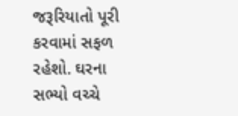જરૂરિયાતો પૂરી કરવામાં સફળ રહેશો. ઘરના સભ્યો વચ્ચે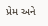પ્રેમ અને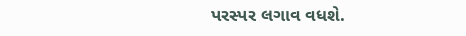પરસ્પર લગાવ વધશે.